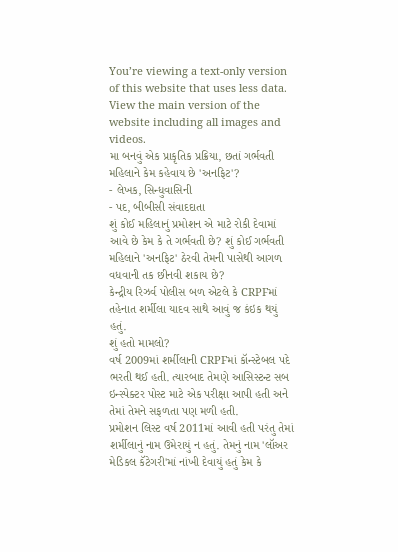You’re viewing a text-only version of this website that uses less data. View the main version of the website including all images and videos.
મા બનવું એક પ્રાકૃતિક પ્રક્રિયા, છતાં ગર્ભવતી મહિલાને કેમ કહેવાય છે 'અનફિટ'?
- લેખક, સિન્ધુવાસિની
- પદ, બીબીસી સંવાદદાતા
શું કોઈ મહિલાનું પ્રમોશન એ માટે રોકી દેવામાં આવે છે કેમ કે તે ગર્ભવતી છે? શું કોઈ ગર્ભવતી મહિલાને 'અનફિટ' ઠેરવી તેમની પાસેથી આગળ વધવાની તક છીનવી શકાય છે?
કેન્દ્રીય રિઝર્વ પોલીસ બળ એટલે કે CRPFમાં તહેનાત શર્મીલા યાદવ સાથે આવું જ કંઇક થયું હતું.
શું હતો મામલો?
વર્ષ 2009માં શર્મીલાની CRPFમાં કૉન્સ્ટેબલ પદે ભરતી થઈ હતી. ત્યારબાદ તેમણે આસિસ્ટન્ટ સબ ઇન્સ્પેક્ટર પોસ્ટ માટે એક પરીક્ષા આપી હતી અને તેમાં તેમને સફળતા પણ મળી હતી.
પ્રમોશન લિસ્ટ વર્ષ 2011માં આવી હતી પરંતુ તેમાં શર્મીલાનું નામ ઉમેરાયું ન હતું. તેમનું નામ 'લૉઅર મેડિકલ કૅટેગરી'માં નાંખી દેવાયું હતું કેમ કે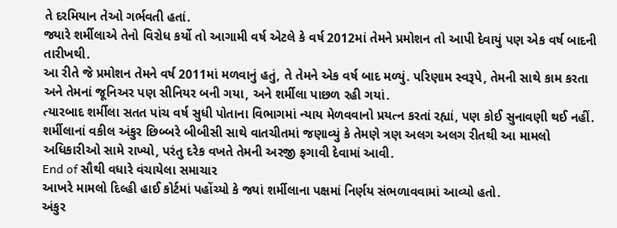તે દરમિયાન તેઓ ગર્ભવતી હતાં.
જ્યારે શર્મીલાએ તેનો વિરોધ કર્યો તો આગામી વર્ષ એટલે કે વર્ષ 2012માં તેમને પ્રમોશન તો આપી દેવાયું પણ એક વર્ષ બાદની તારીખથી.
આ રીતે જે પ્રમોશન તેમને વર્ષ 2011માં મળવાનું હતું, તે તેમને એક વર્ષ બાદ મળ્યું. પરિણામ સ્વરૂપે, તેમની સાથે કામ કરતા અને તેમનાં જૂનિઅર પણ સીનિયર બની ગયા, અને શર્મીલા પાછળ રહી ગયાં.
ત્યારબાદ શર્મીલા સતત પાંચ વર્ષ સુધી પોતાના વિભાગમાં ન્યાય મેળવવાનો પ્રયત્ન કરતાં રહ્યાં, પણ કોઈ સુનાવણી થઈ નહીં.
શર્મીલાનાં વકીલ અંકુર છિબ્બરે બીબીસી સાથે વાતચીતમાં જણાવ્યું કે તેમણે ત્રણ અલગ અલગ રીતથી આ મામલો અધિકારીઓ સામે રાખ્યો, પરંતુ દરેક વખતે તેમની અરજી ફગાવી દેવામાં આવી.
End of સૌથી વધારે વંચાયેલા સમાચાર
આખરે મામલો દિલ્હી હાઈ કોર્ટમાં પહોંચ્યો કે જ્યાં શર્મીલાના પક્ષમાં નિર્ણય સંભળાવવામાં આવ્યો હતો.
અંકુર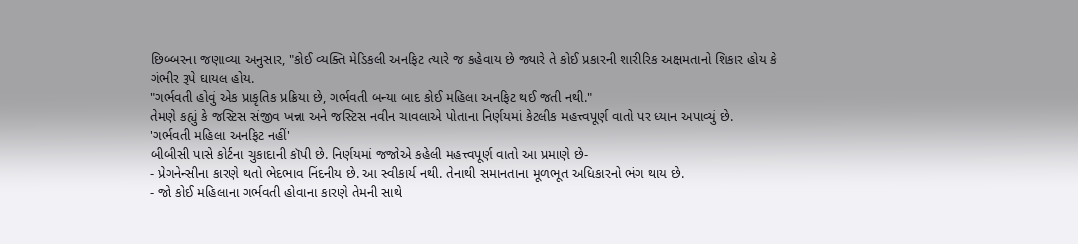છિબ્બરના જણાવ્યા અનુસાર, "કોઈ વ્યક્તિ મેડિકલી અનફિટ ત્યારે જ કહેવાય છે જ્યારે તે કોઈ પ્રકારની શારીરિક અક્ષમતાનો શિકાર હોય કે ગંભીર રૂપે ઘાયલ હોય.
"ગર્ભવતી હોવું એક પ્રાકૃતિક પ્રક્રિયા છે, ગર્ભવતી બન્યા બાદ કોઈ મહિલા અનફિટ થઈ જતી નથી."
તેમણે કહ્યું કે જસ્ટિસ સંજીવ ખન્ના અને જસ્ટિસ નવીન ચાવલાએ પોતાના નિર્ણયમાં કેટલીક મહત્ત્વપૂર્ણ વાતો પર ધ્યાન અપાવ્યું છે.
'ગર્ભવતી મહિલા અનફિટ નહીં'
બીબીસી પાસે કોર્ટના ચુકાદાની કૉપી છે. નિર્ણયમાં જજોએ કહેલી મહત્ત્વપૂર્ણ વાતો આ પ્રમાણે છે-
- પ્રેગનેન્સીના કારણે થતો ભેદભાવ નિંદનીય છે. આ સ્વીકાર્ય નથી. તેનાથી સમાનતાના મૂળભૂત અધિકારનો ભંગ થાય છે.
- જો કોઈ મહિલાના ગર્ભવતી હોવાના કારણે તેમની સાથે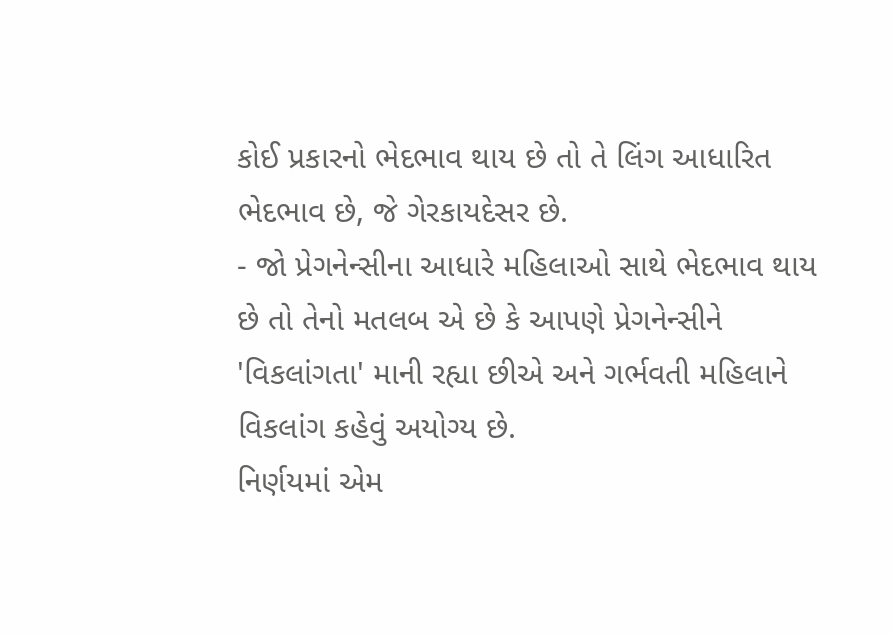કોઈ પ્રકારનો ભેદભાવ થાય છે તો તે લિંગ આધારિત ભેદભાવ છે, જે ગેરકાયદેસર છે.
- જો પ્રેગનેન્સીના આધારે મહિલાઓ સાથે ભેદભાવ થાય છે તો તેનો મતલબ એ છે કે આપણે પ્રેગનેન્સીને 'વિકલાંગતા' માની રહ્યા છીએ અને ગર્ભવતી મહિલાને વિકલાંગ કહેવું અયોગ્ય છે.
નિર્ણયમાં એમ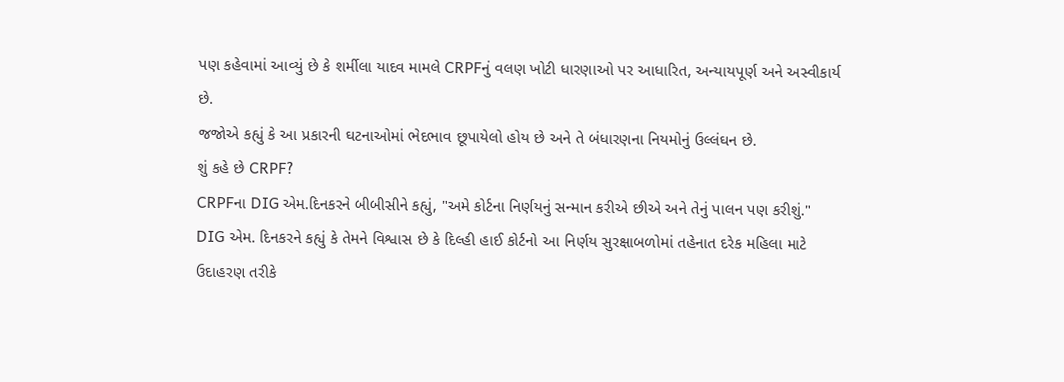પણ કહેવામાં આવ્યું છે કે શર્મીલા યાદવ મામલે CRPFનું વલણ ખોટી ધારણાઓ પર આધારિત, અન્યાયપૂર્ણ અને અસ્વીકાર્ય છે.
જજોએ કહ્યું કે આ પ્રકારની ઘટનાઓમાં ભેદભાવ છૂપાયેલો હોય છે અને તે બંધારણના નિયમોનું ઉલ્લંઘન છે.
શું કહે છે CRPF?
CRPFના DIG એમ.દિનકરને બીબીસીને કહ્યું, "અમે કોર્ટના નિર્ણયનું સન્માન કરીએ છીએ અને તેનું પાલન પણ કરીશું."
DIG એમ. દિનકરને કહ્યું કે તેમને વિશ્વાસ છે કે દિલ્હી હાઈ કોર્ટનો આ નિર્ણય સુરક્ષાબળોમાં તહેનાત દરેક મહિલા માટે ઉદાહરણ તરીકે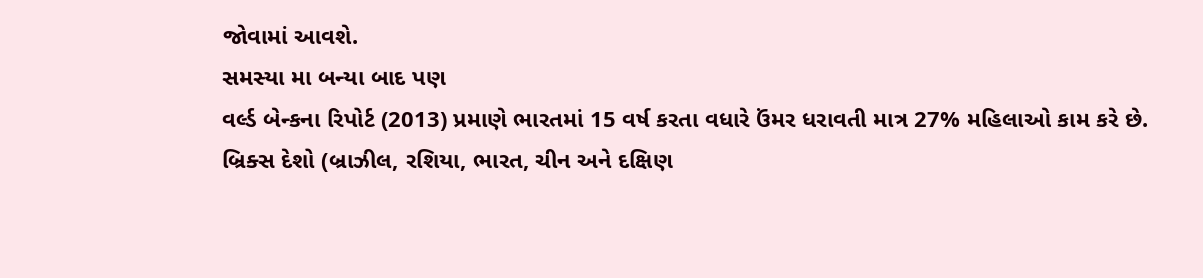જોવામાં આવશે.
સમસ્યા મા બન્યા બાદ પણ
વર્લ્ડ બેન્કના રિપોર્ટ (2013) પ્રમાણે ભારતમાં 15 વર્ષ કરતા વધારે ઉંમર ધરાવતી માત્ર 27% મહિલાઓ કામ કરે છે.
બ્રિક્સ દેશો (બ્રાઝીલ, રશિયા, ભારત, ચીન અને દક્ષિણ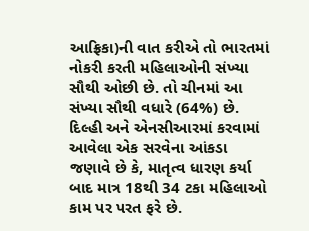આફ્રિકા)ની વાત કરીએ તો ભારતમાં નોકરી કરતી મહિલાઓની સંખ્યા સૌથી ઓછી છે. તો ચીનમાં આ સંખ્યા સૌથી વધારે (64%) છે.
દિલ્હી અને એનસીઆરમાં કરવામાં આવેલા એક સરવેના આંકડા જણાવે છે કે, માતૃત્વ ધારણ કર્યા બાદ માત્ર 18થી 34 ટકા મહિલાઓ કામ પર પરત ફરે છે.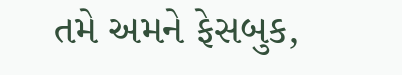તમે અમને ફેસબુક,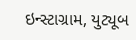ઇન્સ્ટાગ્રામ, યુટ્યૂબ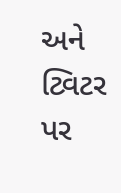અને ટ્વિટર પર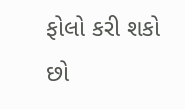ફોલો કરી શકો છો